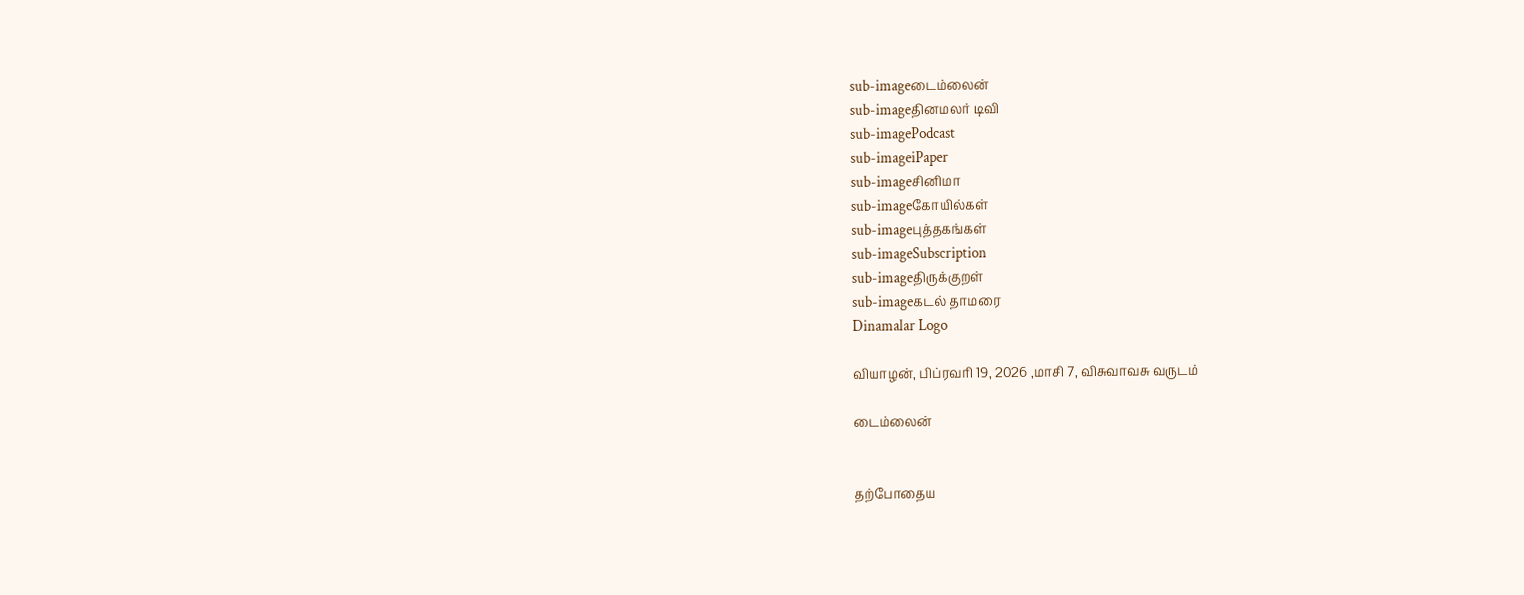sub-imageடைம்லைன்
sub-imageதினமலர் டிவி
sub-imagePodcast
sub-imageiPaper
sub-imageசினிமா
sub-imageகோயில்கள்
sub-imageபுத்தகங்கள்
sub-imageSubscription
sub-imageதிருக்குறள்
sub-imageகடல் தாமரை
Dinamalar Logo

வியாழன், பிப்ரவரி 19, 2026 ,மாசி 7, விசுவாவசு வருடம்

டைம்லைன்


தற்போதைய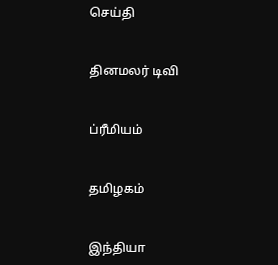செய்தி


தினமலர் டிவி


ப்ரீமியம்


தமிழகம்


இந்தியா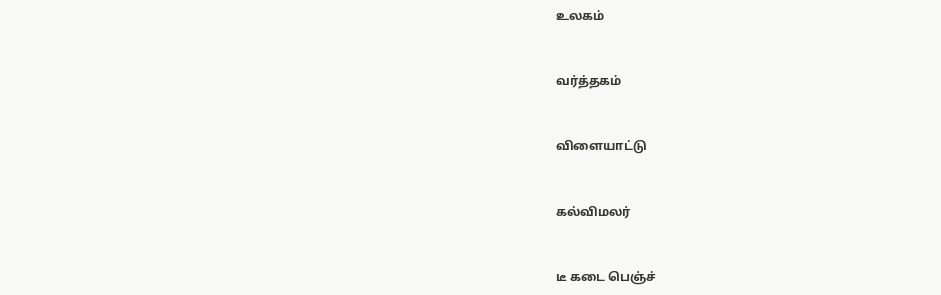உலகம்


வர்த்தகம்


விளையாட்டு


கல்விமலர்


டீ கடை பெஞ்ச்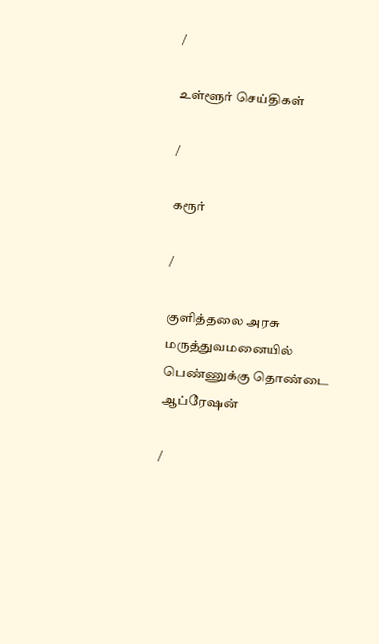/

உள்ளூர் செய்திகள்

/

கரூர்

/

குளித்தலை அரசு மருத்துவமனையில் பெண்ணுக்கு தொண்டை ஆப்ரேஷன்

/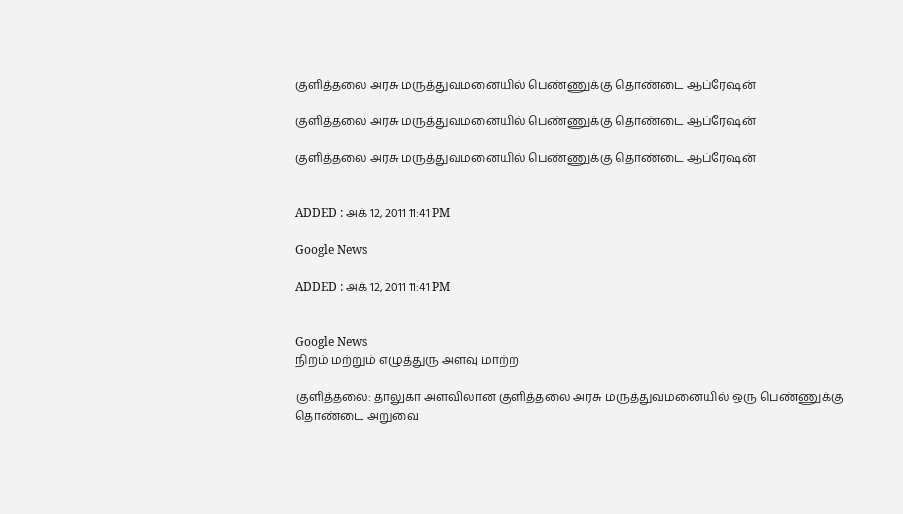குளித்தலை அரசு மருத்துவமனையில் பெண்ணுக்கு தொண்டை ஆப்ரேஷன்

குளித்தலை அரசு மருத்துவமனையில் பெண்ணுக்கு தொண்டை ஆப்ரேஷன்

குளித்தலை அரசு மருத்துவமனையில் பெண்ணுக்கு தொண்டை ஆப்ரேஷன்


ADDED : அக் 12, 2011 11:41 PM

Google News

ADDED : அக் 12, 2011 11:41 PM


Google News
நிறம் மற்றும் எழுத்துரு அளவு மாற்ற

குளித்தலை: தாலுகா அளவிலான குளித்தலை அரசு மருத்துவமனையில் ஒரு பெண்ணுக்கு தொண்டை அறுவை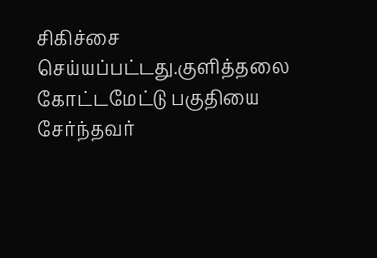சிகிச்சை செய்யப்பட்டது.குளித்தலை கோட்டமேட்டு பகுதியை சேர்ந்தவர்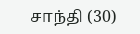சாந்தி (30)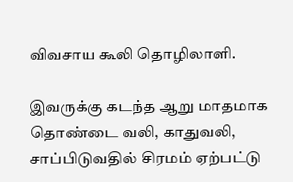விவசாய கூலி தொழிலாளி.

இவருக்கு கடந்த ஆறு மாதமாக தொண்டை வலி, காதுவலி, சாப்பிடுவதில் சிரமம் ஏற்பட்டு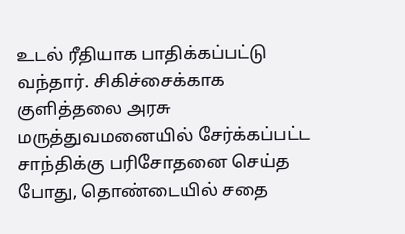உடல் ரீதியாக பாதிக்கப்பட்டு வந்தார். சிகிச்சைக்காக குளித்தலை அரசு மருத்துவமனையில் சேர்க்கப்பட்ட சாந்திக்கு பரிசோதனை செய்த போது, தொண்டையில் சதை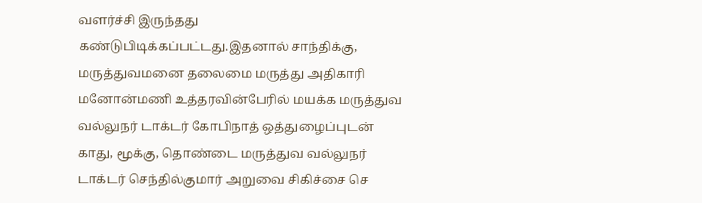வளர்ச்சி இருந்தது கண்டுபிடிக்கப்பட்டது.இதனால் சாந்திக்கு, மருத்துவமனை தலைமை மருத்து அதிகாரி மனோன்மணி உத்தரவின்பேரில் மயக்க மருத்துவ வல்லுநர் டாக்டர் கோபிநாத் ஒத்துழைப்புடன் காது, மூக்கு, தொண்டை மருத்துவ வல்லுநர் டாக்டர் செந்தில்குமார் அறுவை சிகிச்சை செ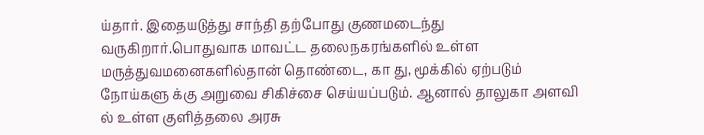ய்தார். இதையடுத்து சாந்தி தற்போது குணமடைந்து வருகிறார்.பொதுவாக மாவட்ட தலைநகரங்களில் உள்ள மருத்துவமனைகளில்தான் தொண்டை, கா து, மூக்கில் ஏற்படும் நோய்களு க்கு அறுவை சிகிச்சை செய்யப்படும். ஆனால் தாலுகா அளவி ல் உள்ள குளித்தலை அரசு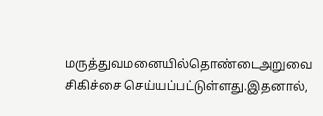மருத்துவமனையில்தொண்டைஅறுவை சிகிச்சை செய்யப்பட்டுள்ளது.இதனால்,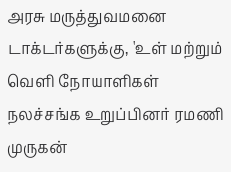அரசு மருத்துவமனை டாக்டர்களுக்கு, 'உள் மற்றும் வெளி நோயாளிகள் நலச்சங்க உறுப்பினர் ரமணி முருகன்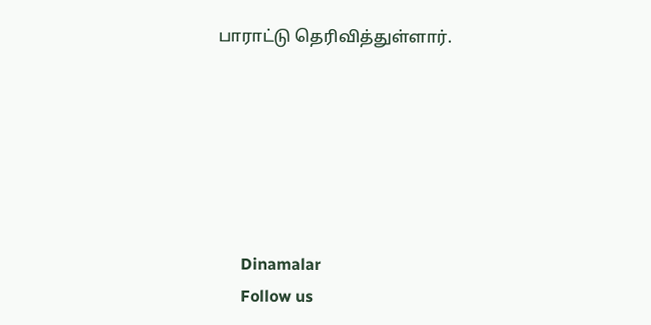பாராட்டு தெரிவித்துள்ளார்.






      Dinamalar
      Follow us